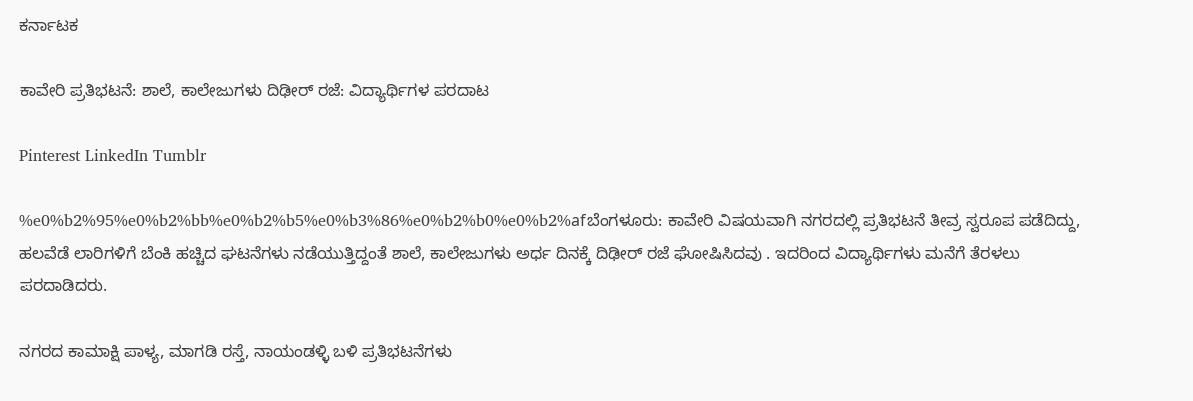ಕರ್ನಾಟಕ

ಕಾವೇರಿ ಪ್ರತಿಭಟನೆ: ಶಾಲೆ, ಕಾಲೇಜುಗಳು ದಿಢೀರ್‌ ರಜೆ: ವಿದ್ಯಾರ್ಥಿಗಳ ಪರದಾಟ

Pinterest LinkedIn Tumblr

%e0%b2%95%e0%b2%bb%e0%b2%b5%e0%b3%86%e0%b2%b0%e0%b2%afಬೆಂಗಳೂರು: ಕಾವೇರಿ ವಿಷಯವಾಗಿ ನಗರದಲ್ಲಿ ಪ್ರತಿಭಟನೆ ತೀವ್ರ ಸ್ವರೂಪ ಪಡೆದಿದ್ದು, ಹಲವೆಡೆ ಲಾರಿಗಳಿಗೆ ಬೆಂಕಿ ಹಚ್ಚಿದ ಘಟನೆಗಳು ನಡೆಯುತ್ತಿದ್ದಂತೆ ಶಾಲೆ, ಕಾಲೇಜುಗಳು ಅರ್ಧ ದಿನಕ್ಕೆ ದಿಢೀರ್‌ ರಜೆ ಘೋಷಿಸಿದವು . ಇದರಿಂದ ವಿದ್ಯಾರ್ಥಿಗಳು ಮನೆಗೆ ತೆರಳಲು ಪರದಾಡಿದರು.

ನಗರದ ಕಾಮಾಕ್ಷಿ ಪಾಳ್ಯ, ಮಾಗಡಿ ರಸ್ತೆ, ನಾಯಂಡಳ್ಳಿ ಬಳಿ ಪ್ರತಿಭಟನೆಗಳು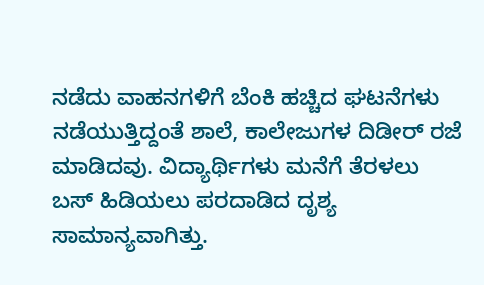ನಡೆದು ವಾಹನಗಳಿಗೆ ಬೆಂಕಿ ಹಚ್ಚಿದ ಘಟನೆಗಳು ನಡೆಯುತ್ತಿದ್ದಂತೆ ಶಾಲೆ, ಕಾಲೇಜುಗಳ ದಿಡೀರ್‌ ರಜೆ ಮಾಡಿದವು. ವಿದ್ಯಾರ್ಥಿಗಳು ಮನೆಗೆ ತೆರಳಲು ಬಸ್‌ ಹಿಡಿಯಲು ಪರದಾಡಿದ ದೃಶ್ಯ ಸಾಮಾನ್ಯವಾಗಿತ್ತು.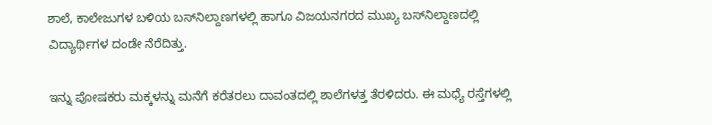ಶಾಲೆ, ಕಾಲೇಜುಗಳ ಬಳಿಯ ಬಸ್‌ನಿಲ್ದಾಣಗಳಲ್ಲಿ ಹಾಗೂ ವಿಜಯನಗರದ ಮುಖ್ಯ ಬಸ್‌ನಿಲ್ದಾಣದಲ್ಲಿ ವಿದ್ಯಾರ್ಥಿಗಳ ದಂಡೇ ನೆರೆದಿತ್ತು.

ಇನ್ನು ಪೋಷಕರು ಮಕ್ಕಳನ್ನು ಮನೆಗೆ ಕರೆತರಲು ದಾವಂತದಲ್ಲಿ ಶಾಲೆಗಳತ್ತ ತೆರಳಿದರು. ಈ ಮಧ್ಯೆ ರಸ್ತೆಗಳಲ್ಲಿ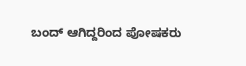ಬಂದ್‌ ಆಗಿದ್ದರಿಂದ ಪೋಷಕರು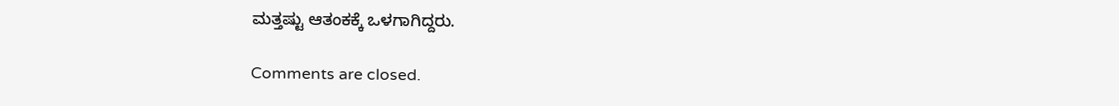ಮತ್ತಷ್ಟು ಆತಂಕಕ್ಕೆ ಒಳಗಾಗಿದ್ದರು.

Comments are closed.